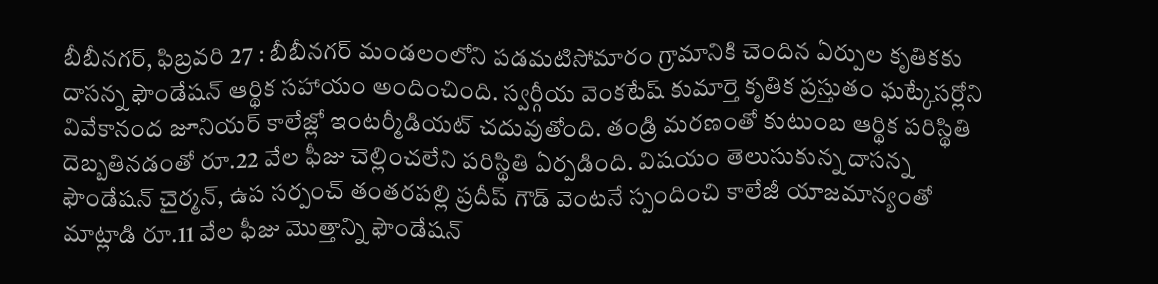బీబీనగర్, ఫిబ్రవరి 27 : బీబీనగర్ మండలంలోని పడమటిసోమారం గ్రామానికి చెందిన ఏర్పుల కృతికకు దాసన్న ఫౌండేషన్ ఆర్థిక సహాయం అందించింది. స్వర్గీయ వెంకటేష్ కుమార్తె కృతిక ప్రస్తుతం ఘట్కేసర్లోని వివేకానంద జూనియర్ కాలేజ్లో ఇంటర్మీడియట్ చదువుతోంది. తండ్రి మరణంతో కుటుంబ ఆర్థిక పరిస్థితి దెబ్బతినడంతో రూ.22 వేల ఫీజు చెల్లించలేని పరిస్థితి ఏర్పడింది. విషయం తెలుసుకున్న దాసన్న ఫౌండేషన్ చైర్మన్, ఉప సర్పంచ్ తంతరపల్లి ప్రదీప్ గౌడ్ వెంటనే స్పందించి కాలేజీ యాజమాన్యంతో మాట్లాడి రూ.11 వేల ఫీజు మొత్తాన్ని ఫౌండేషన్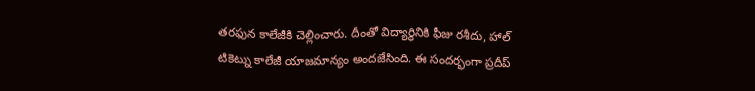తరఫున కాలేజీకి చెల్లించారు. దీంతో విద్యార్థినికి ఫీజు రశీదు, హాల్ టికెట్ను కాలేజీ యాజమాన్యం అందజేసింది. ఈ సందర్భంగా ప్రదీప్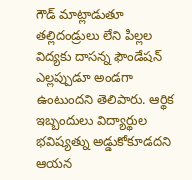గౌడ్ మాట్లాడుతూ తల్లిదండ్రులు లేని పిల్లల విద్యకు దాసన్న ఫౌండేషన్ ఎల్లప్పుడూ అండగా ఉంటుందని తెలిపారు. ఆర్థిక ఇబ్బందులు విద్యార్థుల భవిష్యత్ను అడ్డుకోకూడదని ఆయన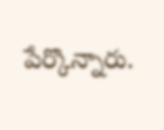పేర్కొన్నారు.